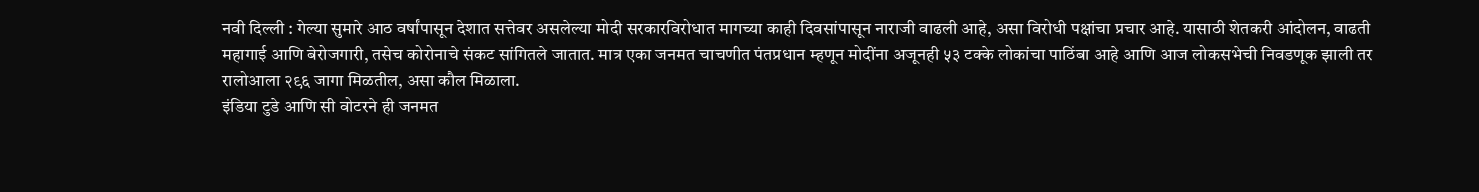नवी दिल्ली : गेल्या सुमारे आठ वर्षांपासून देशात सत्तेवर असलेल्या मोदी सरकारविरोधात मागच्या काही दिवसांपासून नाराजी वाढली आहे, असा विरोधी पक्षांचा प्रचार आहे. यासाठी शेतकरी आंदोलन, वाढती महागाई आणि बेरोजगारी, तसेच कोरोनाचे संकट सांगितले जातात. मात्र एका जनमत चाचणीत पंतप्रधान म्हणून मोदींना अजूनही ५३ टक्के लोकांचा पाठिंबा आहे आणि आज लोकसभेची निवडणूक झाली तर रालोआला २९६ जागा मिळतील, असा कौल मिळाला.
इंडिया टुडे आणि सी वोटरने ही जनमत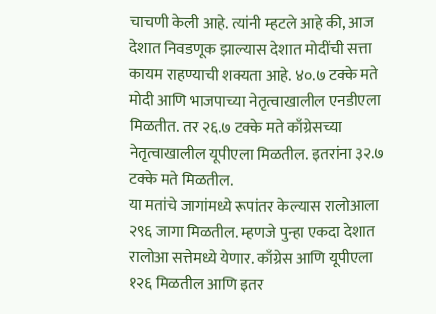चाचणी केली आहे. त्यांनी म्हटले आहे की, आज देशात निवडणूक झाल्यास देशात मोदींची सत्ता कायम राहण्याची शक्यता आहे. ४०.७ टक्के मते मोदी आणि भाजपाच्या नेतृत्वाखालील एनडीएला मिळतीत. तर २६.७ टक्के मते काँग्रेसच्या नेतृत्वाखालील यूपीएला मिळतील. इतरांना ३२.७ टक्के मते मिळतील.
या मतांचे जागांमध्ये रूपांतर केल्यास रालोआला २९६ जागा मिळतील. म्हणजे पुन्हा एकदा देशात रालोआ सत्तेमध्ये येणार. काँग्रेस आणि यूपीएला १२६ मिळतील आणि इतर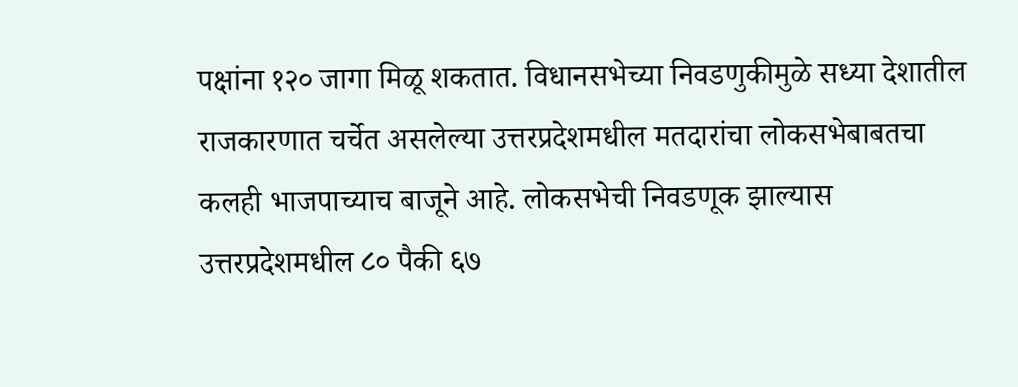पक्षांना १२० जागा मिळू शकतात. विधानसभेच्या निवडणुकीमुळे सध्या देशातील राजकारणात चर्चेत असलेल्या उत्तरप्रदेशमधील मतदारांचा लोकसभेबाबतचा कलही भाजपाच्याच बाजूने आहे. लोकसभेची निवडणूक झाल्यास उत्तरप्रदेशमधील ८० पैकी ६७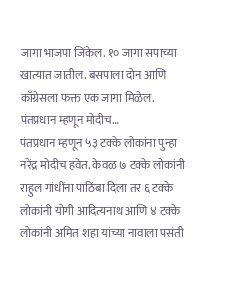जागा भाजपा जिंकेल. १० जागा सपाच्या खात्यात जातील. बसपाला दोन आणि काँग्रेसला फक्त एक जागा मिळेल.
पंतप्रधान म्हणून मोदीच…
पंतप्रधान म्हणून ५३ टक्के लोकांना पुन्हा नरेंद्र मोदीच हवेत. केवळ ७ टक्के लोकांनी राहुल गांधींना पाठिंबा दिला तर ६ टक्के लोकांनी योगी आदित्यनाथ आणि ४ टक्के लोकांनी अमित शहा यांच्या नावाला पसंती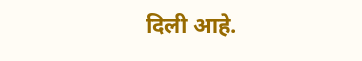दिली आहे.